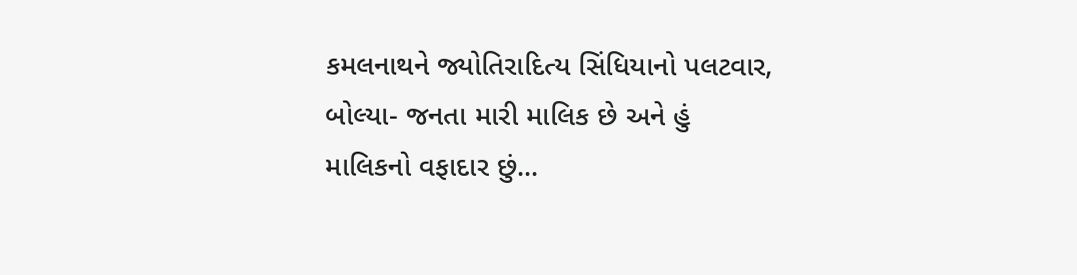કમલનાથને જ્યોતિરાદિત્ય સિંધિયાનો પલટવાર, બોલ્યા- જનતા મારી માલિક છે અને હું માલિકનો વફાદાર છું...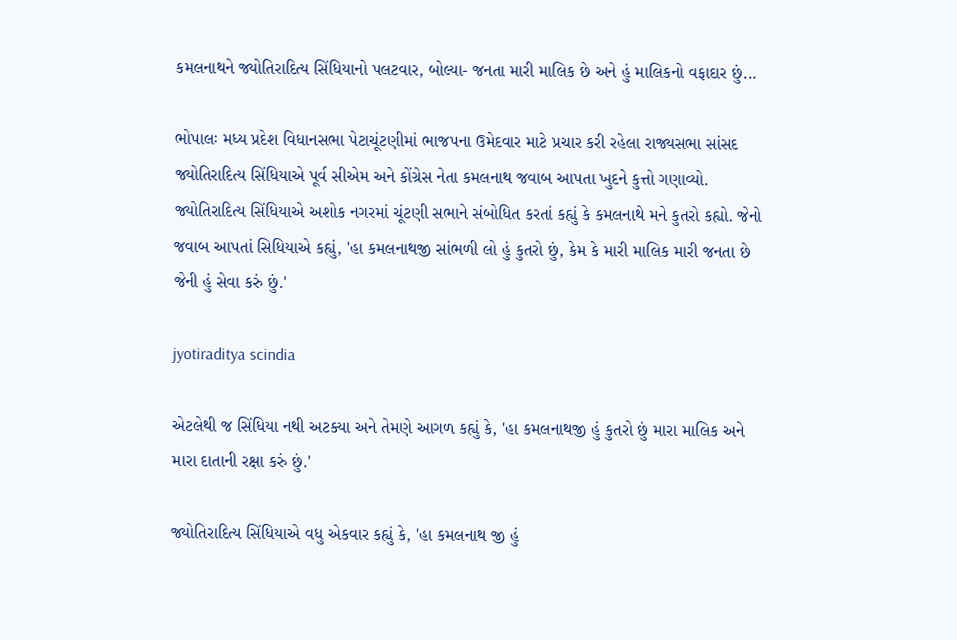કમલનાથને જ્યોતિરાદિત્ય સિંધિયાનો પલટવાર, બોલ્યા- જનતા મારી માલિક છે અને હું માલિકનો વફાદાર છું...

ભોપાલઃ મધ્ય પ્રદેશ વિધાનસભા પેટાચૂંટણીમાં ભાજપના ઉમેદવાર માટે પ્રચાર કરી રહેલા રાજ્યસભા સાંસદ જ્યોતિરાદિત્ય સિંધિયાએ પૂર્વ સીએમ અને કોંગ્રેસ નેતા કમલનાથ જવાબ આપતા ખુદને કુત્તો ગણાવ્યો. જ્યોતિરાદિત્ય સિંધિયાએ અશોક નગરમાં ચૂંટણી સભાને સંબોધિત કરતાં કહ્યું કે કમલનાથે મને કુતરો કહ્યો. જેનો જવાબ આપતાં સિધિયાએ કહ્યું, 'હા કમલનાથજી સાંભળી લો હું કુતરો છું, કેમ કે મારી માલિક મારી જનતા છે જેની હું સેવા કરું છું.'

jyotiraditya scindia

એટલેથી જ સિંધિયા નથી અટક્યા અને તેમણે આગળ કહ્યું કે, 'હા કમલનાથજી હું કુતરો છું મારા માલિક અને મારા દાતાની રક્ષા કરું છું.'

જ્યોતિરાદિત્ય સિંધિયાએ વધુ એકવાર કહ્યું કે, 'હા કમલનાથ જી હું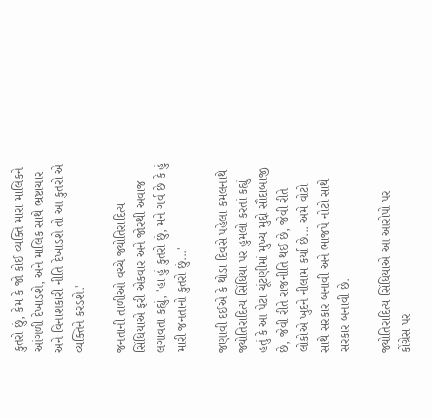કુતરો છું, કેમ કે જો કોઈ વ્યક્તિ મારા માલિકને આંગળી દેખાડશે, અને માલિક સાથે ભ્રષ્ટાચાર અને વિનાશકારી નીતિ દેખાડશે તો આ કુતરો એ વ્યક્તિને કરડશે.'

જનતાની તાળીઓ વચ્ચે જ્યોતિરાદિત્ય સિંધિયાએ ફરી એકવાર અને જોરથી અવાજ લગાવતા કહ્યું, 'હા હું કુતરો છું, મને ગર્વ છે કે હું મારી જનતાનો કુતરો છું...'

જણાવી દઈએ કે થોડા દિવસે પહેલા કમલનાથે જ્યોતિરાદિત્ય સિંધિયા પર હુમલો કરતાં કહ્યું હતું કે આ પેટા ચૂંટણીમાં મુખ્ય મુદ્દો સૌદાબાજી છે, જેવી રીતે રાજનીતિ થઈ છે, જેવી રીતે લોકોએ ખુદને નીલામ કર્યા છે... અમે વોટો સાથે સરકાર બનાવી અને ભાજપે નોટો સાથે સરકાર બનાવી છે.

જ્યોતિરાદિત્ય સિંધિયાએ આ આરોપો પર કોંગ્રેસ પર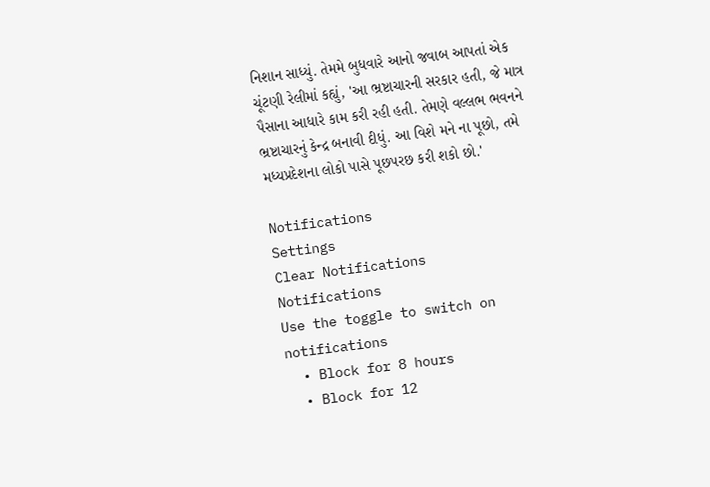નિશાન સાધ્યું. તેમમે બુધવારે આનો જવાબ આપતાં એક ચૂંટણી રેલીમાં કહ્યું, 'આ ભ્રષ્ટાચારની સરકાર હતી, જે માત્ર પૈસાના આધારે કામ કરી રહી હતી. તેમણે વલ્લભ ભવનને ભ્રષ્ટાચારનું કેન્દ્ર બનાવી દીધું. આ વિશે મને ના પૂછો, તમે મધ્યપ્રદેશના લોકો પાસે પૂછપરછ કરી શકો છો.'

Notifications
Settings
Clear Notifications
Notifications
Use the toggle to switch on notifications
  • Block for 8 hours
  • Block for 12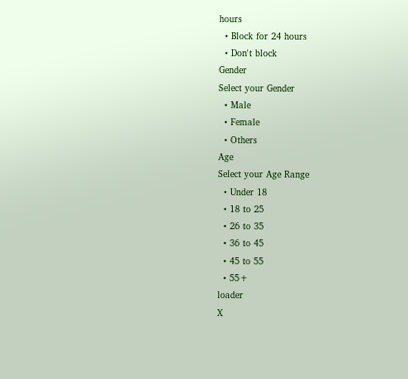hours
  • Block for 24 hours
  • Don't block
Gender
Select your Gender
  • Male
  • Female
  • Others
Age
Select your Age Range
  • Under 18
  • 18 to 25
  • 26 to 35
  • 36 to 45
  • 45 to 55
  • 55+
loader
X